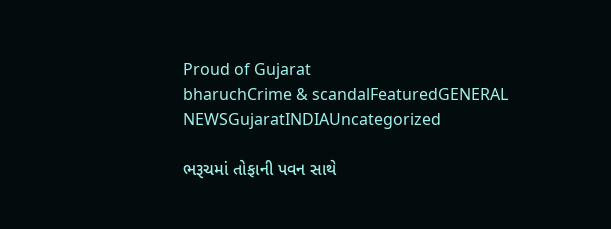Proud of Gujarat
bharuchCrime & scandalFeaturedGENERAL NEWSGujaratINDIAUncategorized

ભરૂચમાં તોફાની પવન સાથે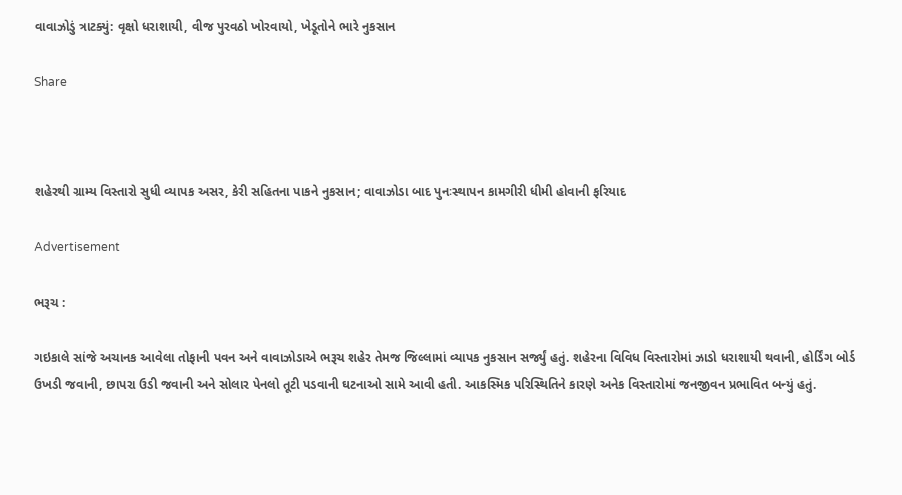વાવાઝોડું ત્રાટક્યું: વૃક્ષો ધરાશાયી, વીજ પુરવઠો ખોરવાયો, ખેડૂતોને ભારે નુકસાન

Share



શહેરથી ગ્રામ્ય વિસ્તારો સુધી વ્યાપક અસર, કેરી સહિતના પાકને નુકસાન; વાવાઝોડા બાદ પુનઃસ્થાપન કામગીરી ધીમી હોવાની ફરિયાદ

Advertisement

ભરૂચ :

ગઇકાલે સાંજે અચાનક આવેલા તોફાની પવન અને વાવાઝોડાએ ભરૂચ શહેર તેમજ જિલ્લામાં વ્યાપક નુકસાન સર્જ્યું હતું. શહેરના વિવિધ વિસ્તારોમાં ઝાડો ધરાશાયી થવાની, હોર્ડિંગ બોર્ડ ઉખડી જવાની, છાપરા ઉડી જવાની અને સોલાર પેનલો તૂટી પડવાની ઘટનાઓ સામે આવી હતી. આકસ્મિક પરિસ્થિતિને કારણે અનેક વિસ્તારોમાં જનજીવન પ્રભાવિત બન્યું હતું.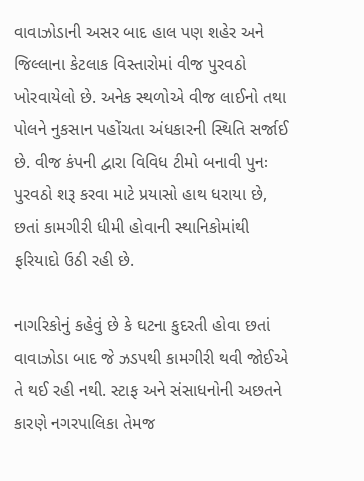વાવાઝોડાની અસર બાદ હાલ પણ શહેર અને જિલ્લાના કેટલાક વિસ્તારોમાં વીજ પુરવઠો ખોરવાયેલો છે. અનેક સ્થળોએ વીજ લાઈનો તથા પોલને નુકસાન પહોંચતા અંધકારની સ્થિતિ સર્જાઈ છે. વીજ કંપની દ્વારા વિવિધ ટીમો બનાવી પુનઃ પુરવઠો શરૂ કરવા માટે પ્રયાસો હાથ ધરાયા છે, છતાં કામગીરી ધીમી હોવાની સ્થાનિકોમાંથી ફરિયાદો ઉઠી રહી છે.

નાગરિકોનું કહેવું છે કે ઘટના કુદરતી હોવા છતાં વાવાઝોડા બાદ જે ઝડપથી કામગીરી થવી જોઈએ તે થઈ રહી નથી. સ્ટાફ અને સંસાધનોની અછતને કારણે નગરપાલિકા તેમજ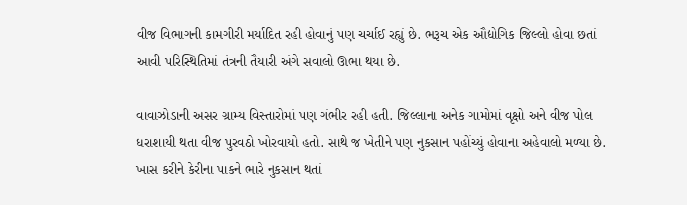વીજ વિભાગની કામગીરી મર્યાદિત રહી હોવાનું પણ ચર્ચાઈ રહ્યું છે. ભરૂચ એક ઔદ્યોગિક જિલ્લો હોવા છતાં આવી પરિસ્થિતિમાં તંત્રની તૈયારી અંગે સવાલો ઊભા થયા છે.

વાવાઝોડાની અસર ગ્રામ્ય વિસ્તારોમાં પણ ગંભીર રહી હતી. જિલ્લાના અનેક ગામોમાં વૃક્ષો અને વીજ પોલ ધરાશાયી થતા વીજ પુરવઠો ખોરવાયો હતો. સાથે જ ખેતીને પણ નુકસાન પહોંચ્યું હોવાના અહેવાલો મળ્યા છે. ખાસ કરીને કેરીના પાકને ભારે નુકસાન થતાં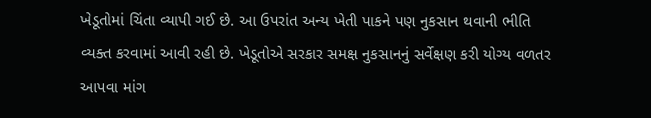ખેડૂતોમાં ચિંતા વ્યાપી ગઈ છે. આ ઉપરાંત અન્ય ખેતી પાકને પણ નુકસાન થવાની ભીતિ વ્યક્ત કરવામાં આવી રહી છે. ખેડૂતોએ સરકાર સમક્ષ નુકસાનનું સર્વેક્ષણ કરી યોગ્ય વળતર આપવા માંગ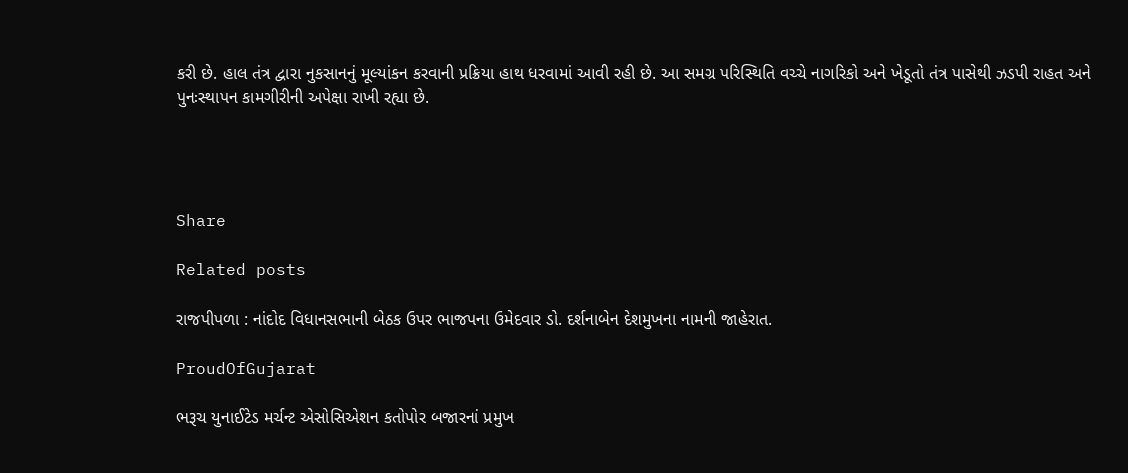કરી છે. હાલ તંત્ર દ્વારા નુકસાનનું મૂલ્યાંકન કરવાની પ્રક્રિયા હાથ ધરવામાં આવી રહી છે. આ સમગ્ર પરિસ્થિતિ વચ્ચે નાગરિકો અને ખેડૂતો તંત્ર પાસેથી ઝડપી રાહત અને પુનઃસ્થાપન કામગીરીની અપેક્ષા રાખી રહ્યા છે.




Share

Related posts

રાજપીપળા : નાંદોદ વિધાનસભાની બેઠક ઉપર ભાજપના ઉમેદવાર ડો. દર્શનાબેન દેશમુખના નામની જાહેરાત.

ProudOfGujarat

ભરૂચ યુનાઈટેડ મર્ચન્ટ એસોસિએશન કતોપોર બજારનાં પ્રમુખ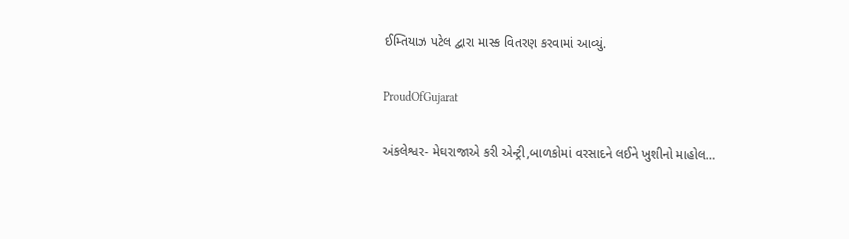ઈમ્તિયાઝ પટેલ દ્વારા માસ્ક વિતરણ કરવામાં આવ્યું.

ProudOfGujarat

અંકલેશ્વર- મેઘરાજાએ કરી એન્ટ્રી,બાળકોમાં વરસાદને લઈને ખુશીનો માહોલ…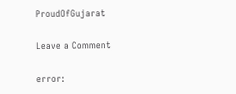ProudOfGujarat

Leave a Comment

error: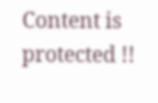Content is protected !!